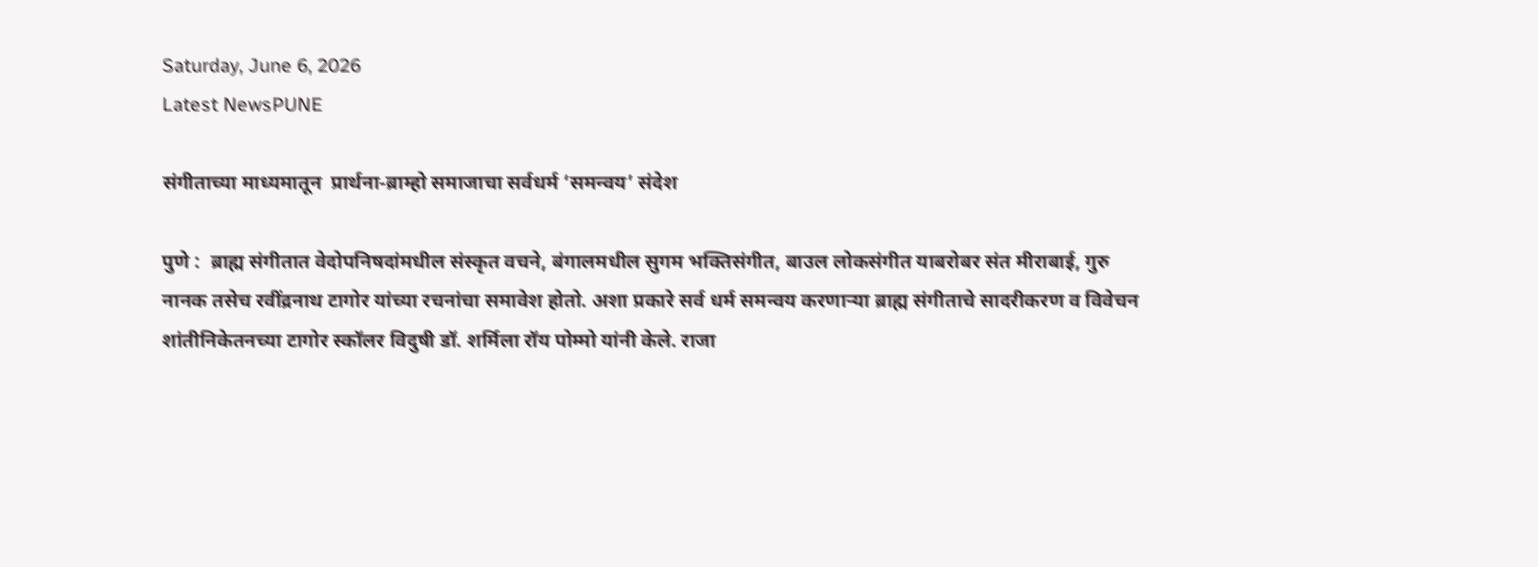Saturday, June 6, 2026
Latest NewsPUNE

संगीताच्या माध्यमातून  प्रार्थना-ब्राम्हो समाजाचा सर्वधर्म ‘समन्वय’ संदेश

पुणे :  ब्राह्म संगीतात वेदोपनिषदांमधील संस्कृत वचने, बंगालमधील सुगम भक्तिसंगीत, बाउल लोकसंगीत याबरोबर संत मीराबाई, गुरु नानक तसेच रवींद्रनाथ टागोर यांच्या रचनांचा समावेश होतो. अशा प्रकारे सर्व धर्म समन्वय करणार्‍या ब्राह्म संगीताचे सादरीकरण व विवेचन शांतीनिकेतनच्या टागोर स्कॉलर विदुषी डॉ. शर्मिला रॉय पोम्मो यांनी केले. राजा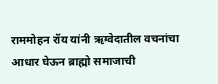राममोहन रॉय यांनी ऋग्वेदातील वचनांचा आधार घेऊन ब्राह्मो समाजाची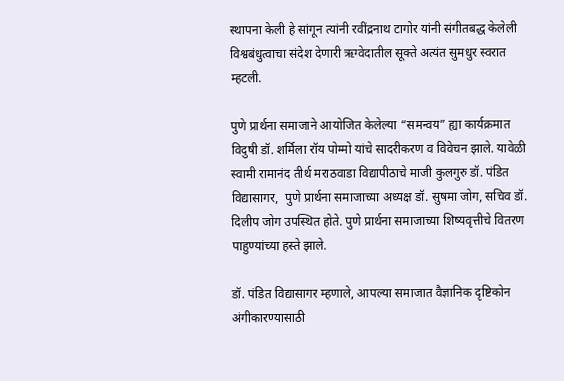स्थापना केली हे सांगून त्यांनी रवींद्रनाथ टागोर यांनी संगीतबद्ध केलेली विश्वबंधुत्वाचा संदेश देणारी ऋग्वेदातील सूक्ते अत्यंत सुमधुर स्वरात म्हटली.

पुणे प्रार्थना समाजाने आयोजित केलेल्या “समन्वय” ह्या कार्यक्रमात  विदुषी डॉ. शर्मिला रॉय पोम्मो यांचे सादरीकरण व विवेचन झाले. यावेळी स्वामी रामानंद तीर्थ मराठवाडा विद्यापीठाचे माजी कुलगुरु डॉ. पंडित विद्यासागर,  पुणे प्रार्थना समाजाच्या अध्यक्ष डॉ. सुषमा जोग, सचिव डॉ. दिलीप जोग उपस्थित होते. पुणे प्रार्थना समाजाच्या शिष्यवृत्तीचे वितरण पाहुण्यांच्या हस्ते झाले.

डॉ. पंडित विद्यासागर म्हणाले, आपल्या समाजात वैज्ञानिक दृष्टिकोन अंगीकारण्यासाठी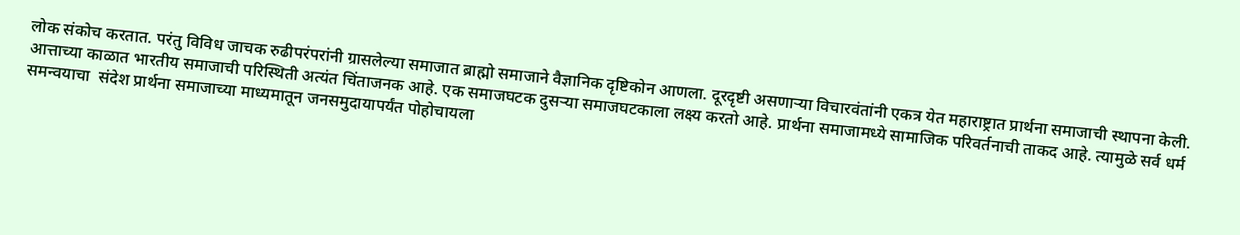लोक संकोच करतात. परंतु विविध जाचक रुढीपरंपरांनी ग्रासलेल्या समाजात ब्राह्मो समाजाने वैज्ञानिक दृष्टिकोन आणला. दूरदृष्टी असणाऱ्या विचारवंतांनी एकत्र येत महाराष्ट्रात प्रार्थना समाजाची स्थापना केली. आत्ताच्या काळात भारतीय समाजाची परिस्थिती अत्यंत चिंताजनक आहे. एक समाजघटक दुसऱ्या समाजघटकाला लक्ष्य करतो आहे. प्रार्थना समाजामध्ये सामाजिक परिवर्तनाची ताकद आहे. त्यामुळे सर्व धर्म समन्वयाचा  संदेश प्रार्थना समाजाच्या माध्यमातून जनसमुदायापर्यंत पोहोचायला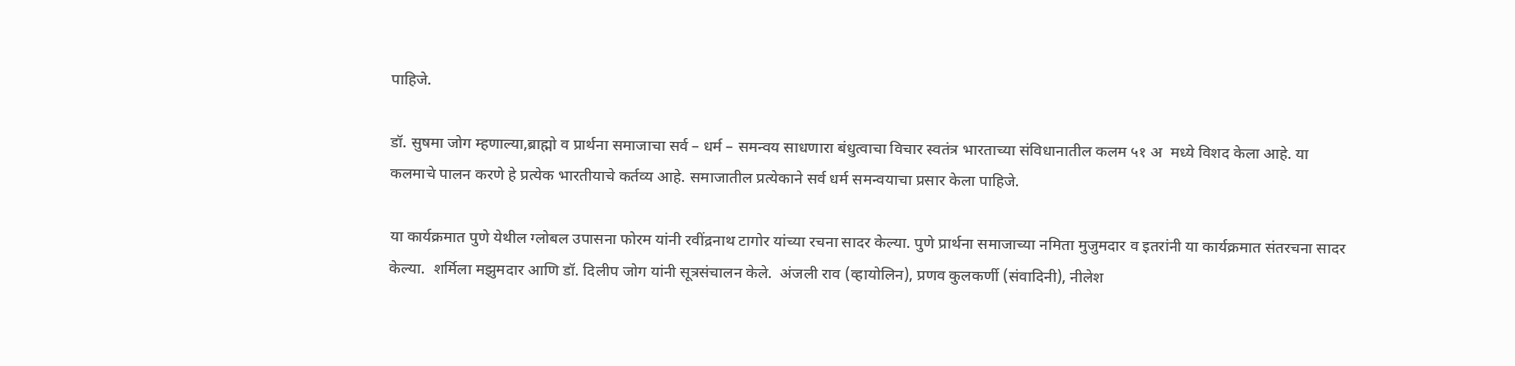पाहिजे.

डॉ. सुषमा जोग म्हणाल्या,ब्राह्मो व प्रार्थना समाजाचा सर्व – धर्म – समन्वय साधणारा बंधुत्वाचा विचार स्वतंत्र भारताच्या संविधानातील कलम ५१ अ  मध्ये विशद केला आहे. या कलमाचे पालन करणे हे प्रत्येक भारतीयाचे कर्तव्य आहे. समाजातील प्रत्येकाने सर्व धर्म समन्वयाचा प्रसार केला पाहिजे.

या कार्यक्रमात पुणे येथील ग्लोबल उपासना फोरम यांनी रवींद्रनाथ टागोर यांच्या रचना सादर केल्या. पुणे प्रार्थना समाजाच्या नमिता मुजुमदार व इतरांनी या कार्यक्रमात संतरचना सादर केल्या.  शर्मिला मझुमदार आणि डॉ. दिलीप जोग यांनी सूत्रसंचालन केले.  अंजली राव (व्हायोलिन), प्रणव कुलकर्णी (संवादिनी), नीलेश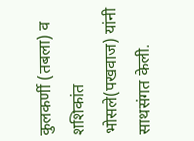कुलकर्णी (तबला) व शशिकांत भोसले(पखवाज) यांनी साथसंगत केली.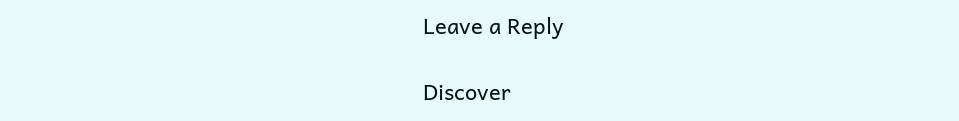Leave a Reply

Discover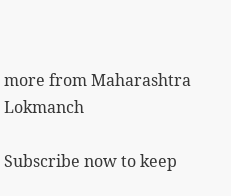more from Maharashtra Lokmanch

Subscribe now to keep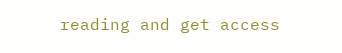reading and get access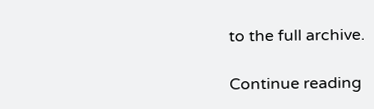to the full archive.

Continue reading